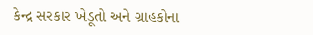કેન્દ્ર સરકાર ખેડૂતો અને ગ્રાહકોના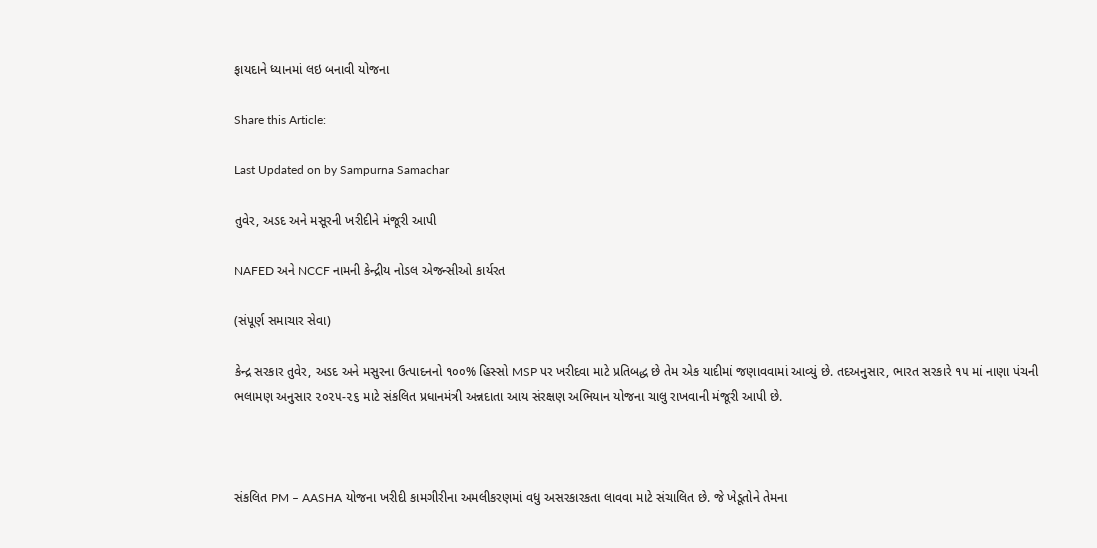ફાયદાને ધ્યાનમાં લઇ બનાવી યોજના

Share this Article:

Last Updated on by Sampurna Samachar

તુવેર, અડદ અને મસૂરની ખરીદીને મંજૂરી આપી

NAFED અને NCCF નામની કેન્દ્રીય નોડલ એજન્સીઓ કાર્યરત

(સંપૂર્ણ સમાચાર સેવા)

કેન્દ્ર સરકાર તુવેર, અડદ અને મસુરના ઉત્પાદનનો ૧૦૦% હિસ્સો MSP પર ખરીદવા માટે પ્રતિબદ્ધ છે તેમ એક યાદીમાં જણાવવામાં આવ્યું છે. તદઅનુસાર, ભારત સરકારે ૧૫ માં નાણા પંચની ભલામણ અનુસાર ૨૦૨૫-૨૬ માટે સંકલિત પ્રધાનમંત્રી અન્નદાતા આય સંરક્ષણ અભિયાન યોજના ચાલુ રાખવાની મંજૂરી આપી છે.



સંકલિત PM – AASHA યોજના ખરીદી કામગીરીના અમલીકરણમાં વધુ અસરકારકતા લાવવા માટે સંચાલિત છે. જે ખેડૂતોને તેમના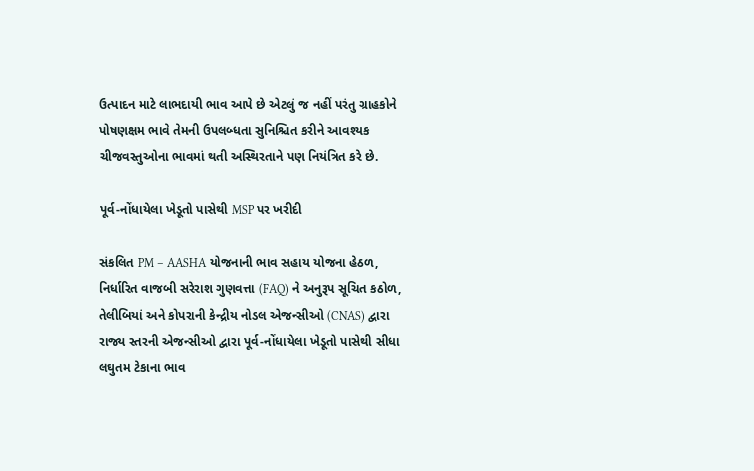ઉત્પાદન માટે લાભદાયી ભાવ આપે છે એટલું જ નહીં પરંતુ ગ્રાહકોને પોષણક્ષમ ભાવે તેમની ઉપલબ્ધતા સુનિશ્ચિત કરીને આવશ્યક ચીજવસ્તુઓના ભાવમાં થતી અસ્થિરતાને પણ નિયંત્રિત કરે છે.

પૂર્વ-નોંધાયેલા ખેડૂતો પાસેથી MSP પર ખરીદી

સંકલિત PM – AASHA યોજનાની ભાવ સહાય યોજના હેઠળ, નિર્ધારિત વાજબી સરેરાશ ગુણવત્તા (FAQ) ને અનુરૂપ સૂચિત કઠોળ, તેલીબિયાં અને કોપરાની કેન્દ્રીય નોડલ એજન્સીઓ (CNAS) દ્વારા રાજ્ય સ્તરની એજન્સીઓ દ્વારા પૂર્વ-નોંધાયેલા ખેડૂતો પાસેથી સીધા લઘુતમ ટેકાના ભાવ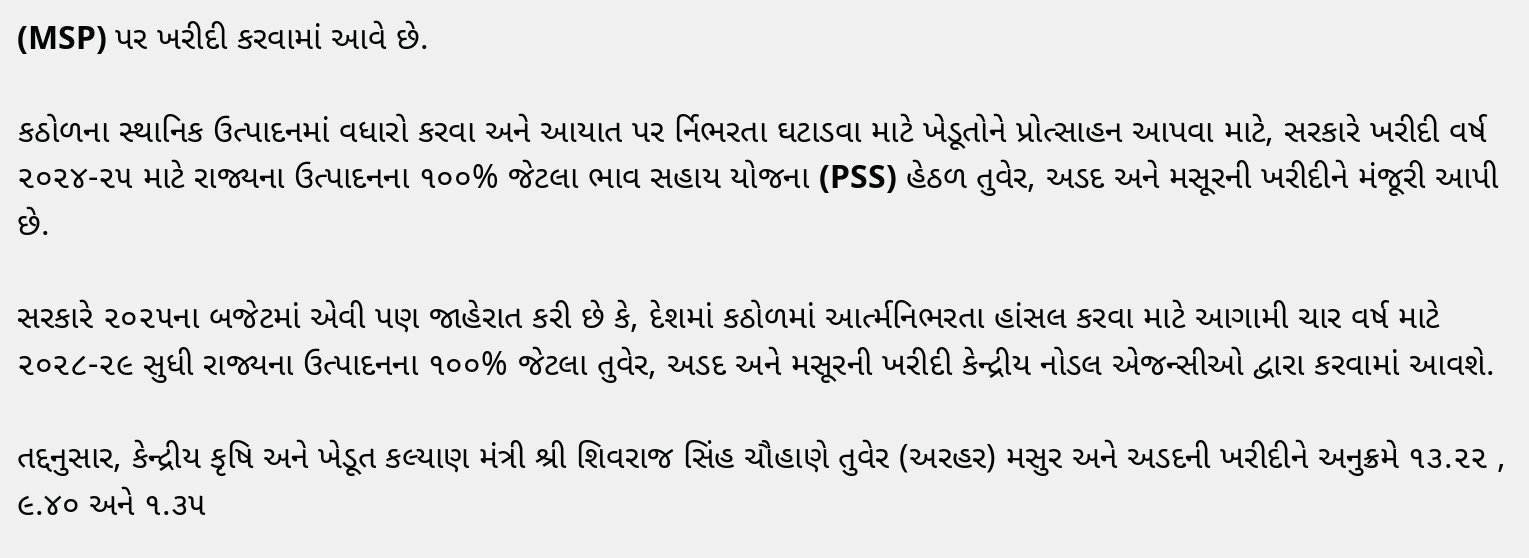(MSP) પર ખરીદી કરવામાં આવે છે.

કઠોળના સ્થાનિક ઉત્પાદનમાં વધારો કરવા અને આયાત પર ર્નિભરતા ઘટાડવા માટે ખેડૂતોને પ્રોત્સાહન આપવા માટે, સરકારે ખરીદી વર્ષ ૨૦૨૪-૨૫ માટે રાજ્યના ઉત્પાદનના ૧૦૦% જેટલા ભાવ સહાય યોજના (PSS) હેઠળ તુવેર, અડદ અને મસૂરની ખરીદીને મંજૂરી આપી છે.

સરકારે ૨૦૨૫ના બજેટમાં એવી પણ જાહેરાત કરી છે કે, દેશમાં કઠોળમાં આર્ત્મનિભરતા હાંસલ કરવા માટે આગામી ચાર વર્ષ માટે ૨૦૨૮-૨૯ સુધી રાજ્યના ઉત્પાદનના ૧૦૦% જેટલા તુવેર, અડદ અને મસૂરની ખરીદી કેન્દ્રીય નોડલ એજન્સીઓ દ્વારા કરવામાં આવશે.

તદ્દનુસાર, કેન્દ્રીય કૃષિ અને ખેડૂત કલ્યાણ મંત્રી શ્રી શિવરાજ સિંહ ચૌહાણે તુવેર (અરહર) મસુર અને અડદની ખરીદીને અનુક્રમે ૧૩.૨૨ , ૯.૪૦ અને ૧.૩૫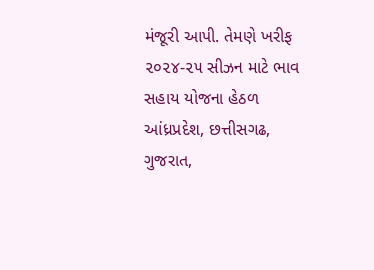મંજૂરી આપી. તેમણે ખરીફ ૨૦૨૪-૨૫ સીઝન માટે ભાવ સહાય યોજના હેઠળ આંધ્રપ્રદેશ, છત્તીસગઢ, ગુજરાત,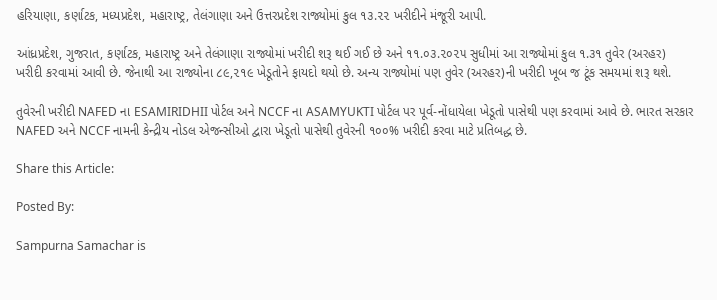હરિયાણા, કર્ણાટક, મધ્યપ્રદેશ, મહારાષ્ટ્ર, તેલંગાણા અને ઉત્તરપ્રદેશ રાજ્યોમાં કુલ ૧૩.૨૨ ખરીદીને મંજૂરી આપી.

આંધ્રપ્રદેશ, ગુજરાત, કર્ણાટક, મહારાષ્ટ્ર અને તેલંગાણા રાજ્યોમાં ખરીદી શરૂ થઈ ગઈ છે અને ૧૧.૦૩.૨૦૨૫ સુધીમાં આ રાજ્યોમાં કુલ ૧.૩૧ તુવેર (અરહર) ખરીદી કરવામાં આવી છે. જેનાથી આ રાજ્યોના ૮૯,૨૧૯ ખેડૂતોને ફાયદો થયો છે. અન્ય રાજ્યોમાં પણ તુવેર (અરહર)ની ખરીદી ખૂબ જ ટૂંક સમયમાં શરૂ થશે.

તુવેરની ખરીદી NAFED ના ESAMIRIDHII પોર્ટલ અને NCCF ના ASAMYUKTI પોર્ટલ પર પૂર્વ-નોંધાયેલા ખેડૂતો પાસેથી પણ કરવામાં આવે છે. ભારત સરકાર NAFED અને NCCF નામની કેન્દ્રીય નોડલ એજન્સીઓ દ્વારા ખેડૂતો પાસેથી તુવેરની ૧૦૦% ખરીદી કરવા માટે પ્રતિબદ્ધ છે.

Share this Article:

Posted By:

Sampurna Samachar is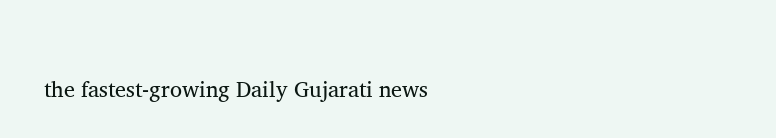the fastest-growing Daily Gujarati news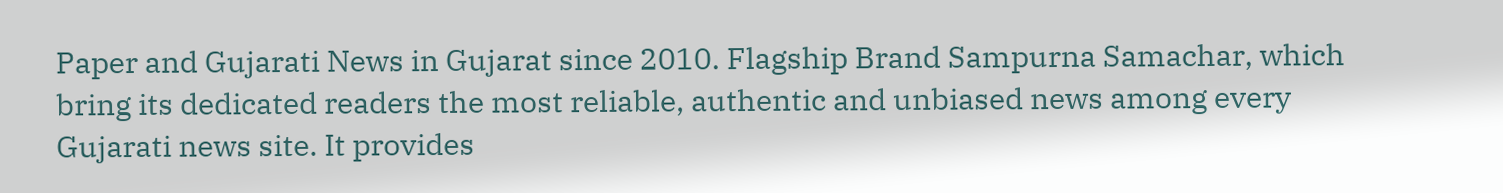Paper and Gujarati News in Gujarat since 2010. Flagship Brand Sampurna Samachar, which bring its dedicated readers the most reliable, authentic and unbiased news among every Gujarati news site. It provides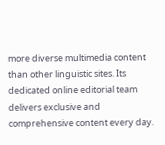more diverse multimedia content than other linguistic sites. Its dedicated online editorial team delivers exclusive and comprehensive content every day.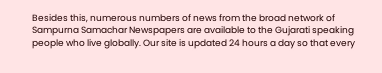Besides this, numerous numbers of news from the broad network of Sampurna Samachar Newspapers are available to the Gujarati speaking people who live globally. Our site is updated 24 hours a day so that every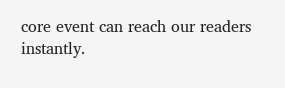core event can reach our readers instantly.